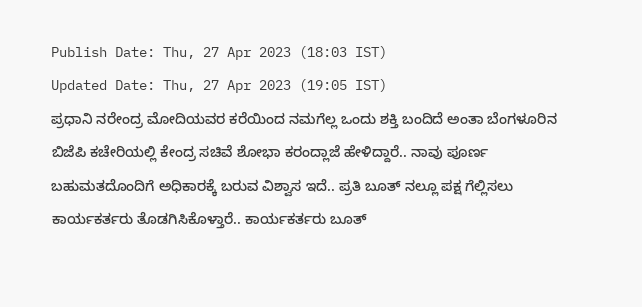Publish Date: Thu, 27 Apr 2023 (18:03 IST)
Updated Date: Thu, 27 Apr 2023 (19:05 IST)
ಪ್ರಧಾನಿ ನರೇಂದ್ರ ಮೋದಿಯವರ ಕರೆಯಿಂದ ನಮಗೆಲ್ಲ ಒಂದು ಶಕ್ತಿ ಬಂದಿದೆ ಅಂತಾ ಬೆಂಗಳೂರಿನ ಬಿಜೆಪಿ ಕಚೇರಿಯಲ್ಲಿ ಕೇಂದ್ರ ಸಚಿವೆ ಶೋಭಾ ಕರಂದ್ಲಾಜೆ ಹೇಳಿದ್ದಾರೆ.. ನಾವು ಪೂರ್ಣ ಬಹುಮತದೊಂದಿಗೆ ಅಧಿಕಾರಕ್ಕೆ ಬರುವ ವಿಶ್ವಾಸ ಇದೆ.. ಪ್ರತಿ ಬೂತ್ ನಲ್ಲೂ ಪಕ್ಷ ಗೆಲ್ಲಿಸಲು ಕಾರ್ಯಕರ್ತರು ತೊಡಗಿಸಿಕೊಳ್ತಾರೆ.. ಕಾರ್ಯಕರ್ತರು ಬೂತ್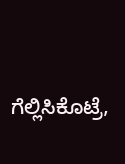ಗೆಲ್ಲಿಸಿಕೊಟ್ರೆ,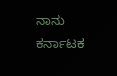ನಾನು ಕರ್ನಾಟಕ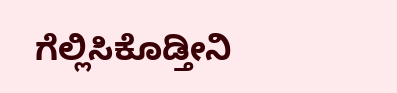ಗೆಲ್ಲಿಸಿಕೊಡ್ತೀನಿ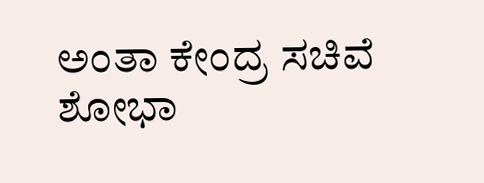ಅಂತಾ ಕೇಂದ್ರ ಸಚಿವೆ ಶೋಭಾ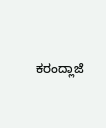ಕರಂದ್ಲಾಜೆ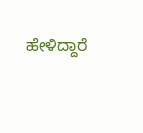ಹೇಳಿದ್ದಾರೆ